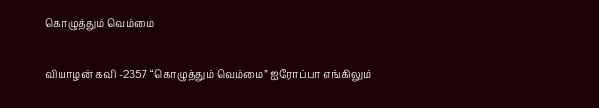கொழுத்தும் வெம்மை

வியாழன் கவி -2357 “கொழுத்தும் வெம்மை” ஐரோப்பா எங்கிலும்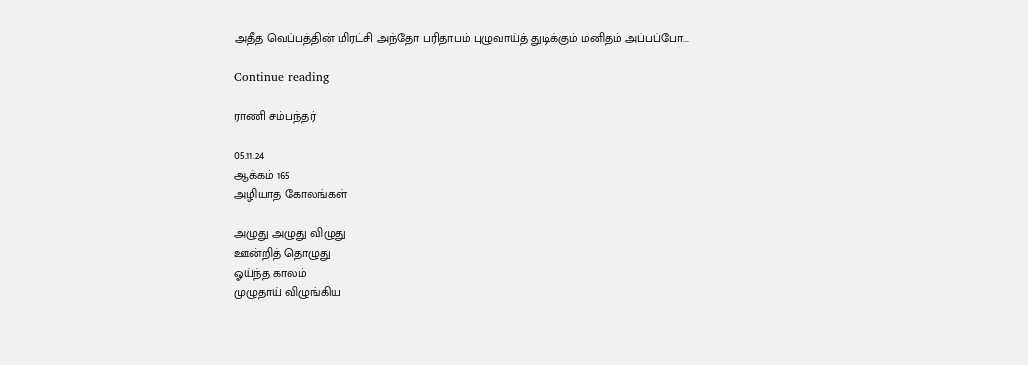அதீத வெப்பத்தின் மிரட்சி அந்தோ பரிதாபம் புழுவாய்த் துடிக்கும் மனிதம் அப்பப்போ...

Continue reading

ராணி சம்பந்தர்

05.11.24
ஆக்கம் 165
அழியாத கோலங்கள்

அழுது அழுது விழுது
ஊன்றித் தொழுது
ஓய்ந்த காலம்
முழுதாய் விழுங்கிய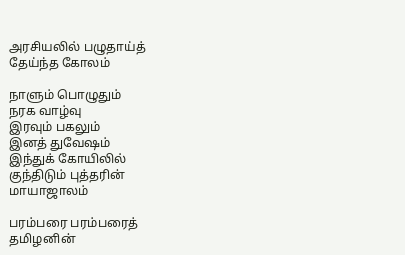அரசியலில் பழுதாய்த்
தேய்ந்த கோலம்

நாளும் பொழுதும்
நரக வாழ்வு
இரவும் பகலும்
இனத் துவேஷம்
இந்துக் கோயிலில்
குந்திடும் புத்தரின்
மாயாஜாலம்

பரம்பரை பரம்பரைத்
தமிழனின்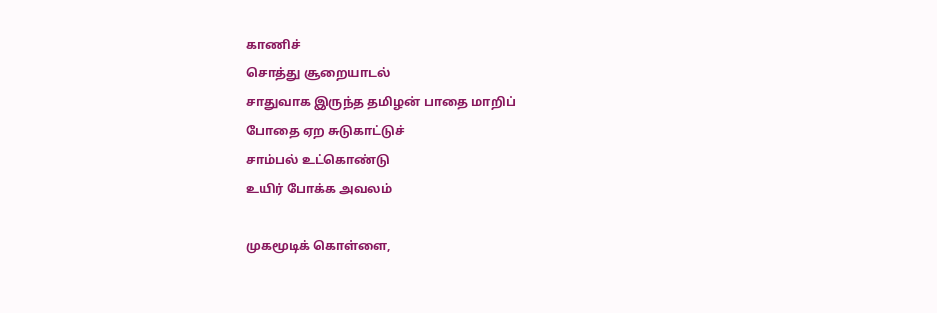காணிச்
சொத்து சூறையாடல்
சாதுவாக இருந்த தமிழன் பாதை மாறிப்
போதை ஏற சுடுகாட்டுச்
சாம்பல் உட்கொண்டு
உயிர் போக்க அவலம்

முகமூடிக் கொள்ளை,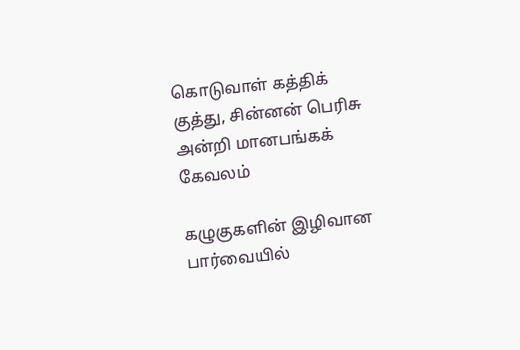கொடுவாள் கத்திக்
குத்து, சின்னன் பெரிசு
அன்றி மானபங்கக்
கேவலம்

கழுகுகளின் இழிவான
பார்வையில்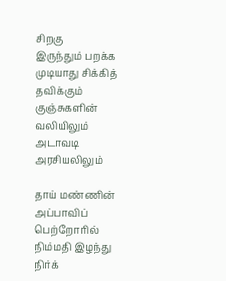சிறகு
இருந்தும் பறக்க முடியாது சிக்கித் தவிக்கும் குஞ்சுகளின்
வலியிலும் அடாவடி
அரசியலிலும்

தாய் மண்ணின் அப்பாவிப் பெற்றோரில்
நிம்மதி இழந்து நிர்க்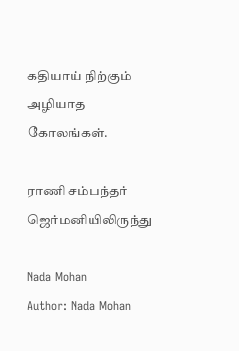கதியாய் நிற்கும் அழியாத கோலங்கள்.

ராணி சம்பந்தர் ஜெர்மனியிலிருந்து

Nada Mohan
Author: Nada Mohan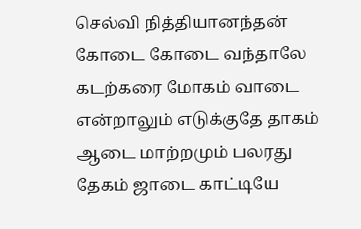செல்வி நித்தியானந்தன் கோடை கோடை வந்தாலே கடற்கரை மோகம் வாடை என்றாலும் எடுக்குதே தாகம் ஆடை மாற்றமும் பலரது தேகம் ஜாடை காட்டியே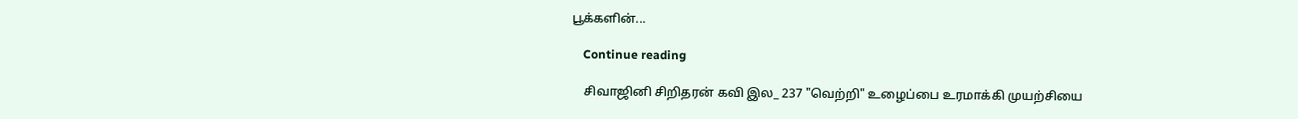பூக்களின்...

    Continue reading

    சிவாஜினி சிறிதரன் கவி இல_ 237 "வெற்றி" உழைப்பை உரமாக்கி முயற்சியை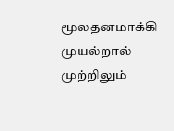மூலதனமாக்கி முயல்றால் முற்றிலும்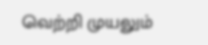வெற்றி முயலும்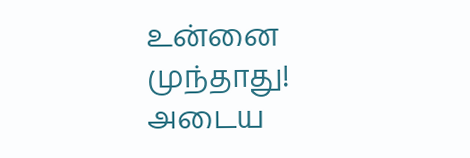உன்னை முந்தாது! அடைய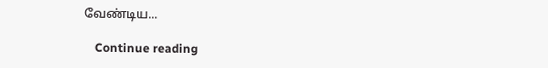வேண்டிய...

    Continue reading